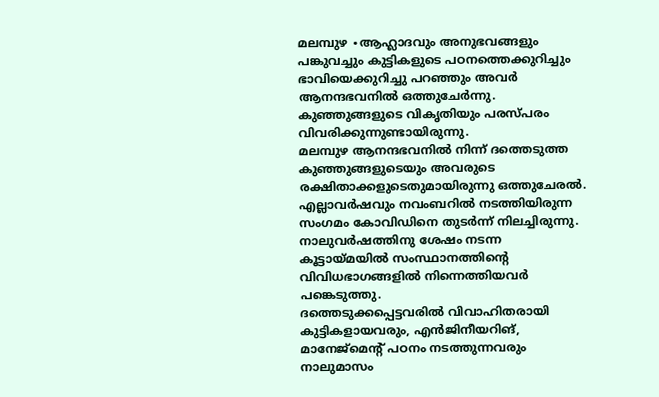മലമ്പുഴ ∙ആഹ്ലാദവും അനുഭവങ്ങളും പങ്കുവച്ചും കുട്ടികളുടെ പഠനത്തെക്കുറിച്ചും ഭാവിയെക്കുറിച്ചു പറഞ്ഞും അവർ ആനന്ദഭവനിൽ ഒത്തുചേർന്നു. കുഞ്ഞുങ്ങളുടെ വികൃതിയും പരസ്പരം വിവരിക്കുന്നുണ്ടായിരുന്നു.
മലമ്പുഴ ആനന്ദഭവനിൽ നിന്ന് ദത്തെടുത്ത കുഞ്ഞുങ്ങളുടെയും അവരുടെ രക്ഷിതാക്കളുടെതുമായിരുന്നു ഒത്തുചേരൽ. എല്ലാവർഷവും നവംബറിൽ നടത്തിയിരുന്ന സംഗമം കോവിഡിനെ തുടർന്ന് നിലച്ചിരുന്നു.
നാലുവർഷത്തിനു ശേഷം നടന്ന കൂട്ടായ്മയിൽ സംസ്ഥാനത്തിന്റെ വിവിധഭാഗങ്ങളിൽ നിന്നെത്തിയവർ പങ്കെടുത്തു.
ദത്തെടുക്കപ്പെട്ടവരിൽ വിവാഹിതരായി കുട്ടികളായവരും, എൻജിനീയറിങ്, മാനേജ്മെന്റ് പഠനം നടത്തുന്നവരും നാലുമാസം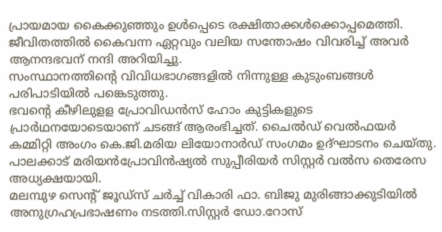പ്രായമായ കൈക്കുഞ്ഞും ഉൾപ്പെടെ രക്ഷിതാക്കൾക്കൊപ്പമെത്തി. ജീവിതത്തിൽ കൈവന്ന ഏറ്റവും വലിയ സന്തോഷം വിവരിച്ച് അവർ ആനന്ദഭവന് നന്ദി അറിയിച്ചു.
സംസ്ഥാനത്തിന്റെ വിവിധഭാഗങ്ങളിൽ നിന്നുള്ള കുടുംബങ്ങൾ പരിപാടിയിൽ പങ്കെടുത്തു.
ഭവന്റെ കീഴിലുളള പ്രോവിഡൻസ് ഹോം കുട്ടികളുടെ പ്രാർഥനയോടെയാണ് ചടങ്ങ് ആരംഭിച്ചത്. ചൈൽഡ് വെൽഫയർ കമ്മിറ്റി അംഗം കെ.ജി.മരിയ ലിയോനാർഡ് സംഗമം ഉദ്ഘാടനം ചെയ്തു.
പാലക്കാട് മരിയൻപ്രോവിൻഷ്യൽ സുപ്പീരിയർ സിസ്റ്റർ വൽസ തെരേസ അധ്യക്ഷയായി.
മലമ്പുഴ സെന്റ് ജൂഡ്സ് ചർച്ച് വികാരി ഫാ. ബിജു മുരിങ്ങാക്കുടിയിൽ അനുഗ്രഹപ്രഭാഷണം നടത്തി.സിസ്റ്റർ ഡോ.റോസ്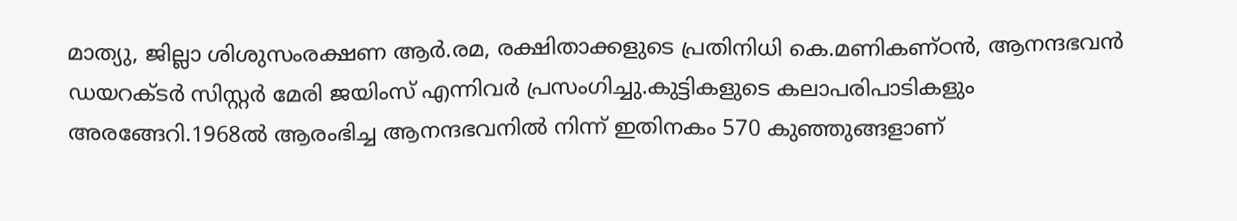മാത്യു, ജില്ലാ ശിശുസംരക്ഷണ ആർ.രമ, രക്ഷിതാക്കളുടെ പ്രതിനിധി കെ.മണികണ്ഠൻ, ആനന്ദഭവൻ ഡയറക്ടർ സിസ്റ്റർ മേരി ജയിംസ് എന്നിവർ പ്രസംഗിച്ചു.കുട്ടികളുടെ കലാപരിപാടികളും അരങ്ങേറി.1968ൽ ആരംഭിച്ച ആനന്ദഭവനിൽ നിന്ന് ഇതിനകം 570 കുഞ്ഞുങ്ങളാണ്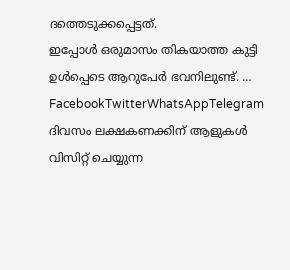ദത്തെടുക്കപ്പെട്ടത്.
ഇപ്പോൾ ഒരുമാസം തികയാത്ത കുട്ടി ഉൾപ്പെടെ ആറുപേർ ഭവനിലുണ്ട്. … FacebookTwitterWhatsAppTelegram
ദിവസം ലക്ഷകണക്കിന് ആളുകൾ വിസിറ്റ് ചെയ്യുന്ന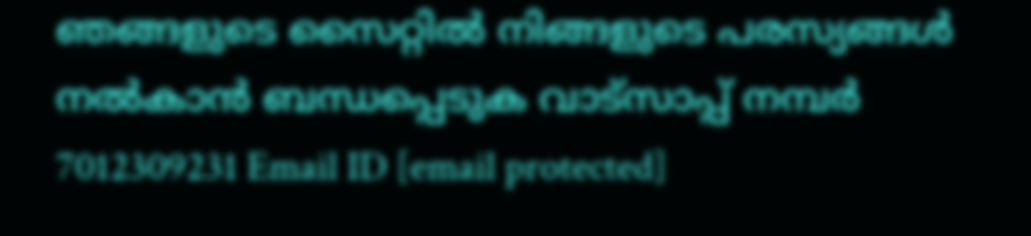ഞങ്ങളുടെ സൈറ്റിൽ നിങ്ങളുടെ പരസ്യങ്ങൾ നൽകാൻ ബന്ധപ്പെടുക വാട്സാപ്പ് നമ്പർ 7012309231 Email ID [email protected]